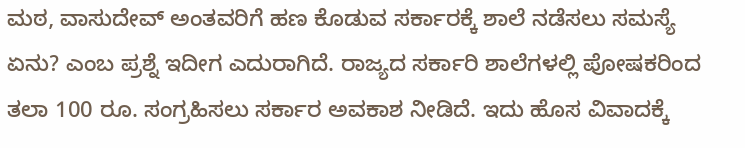ಮಠ, ವಾಸುದೇವ್ ಅಂತವರಿಗೆ ಹಣ ಕೊಡುವ ಸರ್ಕಾರಕ್ಕೆ ಶಾಲೆ ನಡೆಸಲು ಸಮಸ್ಯೆ ಏನು? ಎಂಬ ಪ್ರಶ್ನೆ ಇದೀಗ ಎದುರಾಗಿದೆ. ರಾಜ್ಯದ ಸರ್ಕಾರಿ ಶಾಲೆಗಳಲ್ಲಿ ಪೋಷಕರಿಂದ ತಲಾ 100 ರೂ. ಸಂಗ್ರಹಿಸಲು ಸರ್ಕಾರ ಅವಕಾಶ ನೀಡಿದೆ. ಇದು ಹೊಸ ವಿವಾದಕ್ಕೆ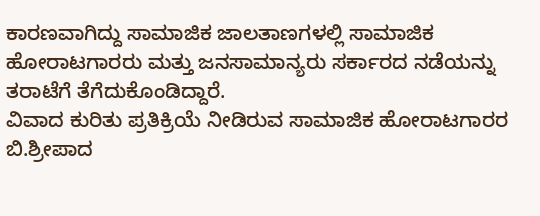ಕಾರಣವಾಗಿದ್ದು ಸಾಮಾಜಿಕ ಜಾಲತಾಣಗಳಲ್ಲಿ ಸಾಮಾಜಿಕ ಹೋರಾಟಗಾರರು ಮತ್ತು ಜನಸಾಮಾನ್ಯರು ಸರ್ಕಾರದ ನಡೆಯನ್ನು ತರಾಟೆಗೆ ತೆಗೆದುಕೊಂಡಿದ್ದಾರೆ.
ವಿವಾದ ಕುರಿತು ಪ್ರತಿಕ್ರಿಯೆ ನೀಡಿರುವ ಸಾಮಾಜಿಕ ಹೋರಾಟಗಾರರ ಬಿ.ಶ್ರೀಪಾದ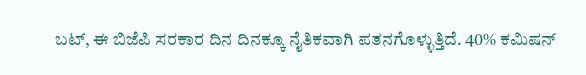ಬಟ್, ಈ ಬಿಜೆಪಿ ಸರಕಾರ ದಿನ ದಿನಕ್ಕೂ ನೈತಿಕವಾಗಿ ಪತನಗೊಳ್ಳುತ್ತಿದೆ. 40% ಕಮಿಷನ್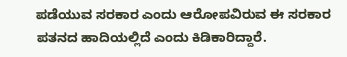ಪಡೆಯುವ ಸರಕಾರ ಎಂದು ಆರೋಪವಿರುವ ಈ ಸರಕಾರ ಪತನದ ಹಾದಿಯಲ್ಲಿದೆ ಎಂದು ಕಿಡಿಕಾರಿದ್ದಾರೆ.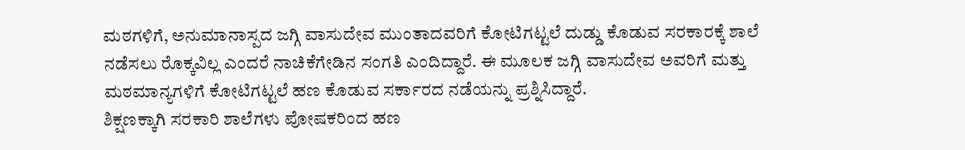ಮಠಗಳಿಗೆ, ಅನುಮಾನಾಸ್ಪದ ಜಗ್ಗಿ ವಾಸುದೇವ ಮುಂತಾದವರಿಗೆ ಕೋಟಿಗಟ್ಟಲೆ ದುಡ್ಡು ಕೊಡುವ ಸರಕಾರಕ್ಕೆ ಶಾಲೆ ನಡೆಸಲು ರೊಕ್ಕವಿಲ್ಲ ಎಂದರೆ ನಾಚಿಕೆಗೇಡಿನ ಸಂಗತಿ ಎಂದಿದ್ದಾರೆ. ಈ ಮೂಲಕ ಜಗ್ಗಿ ವಾಸುದೇವ ಅವರಿಗೆ ಮತ್ತು ಮಠಮಾನ್ಯಗಳಿಗೆ ಕೋಟಿಗಟ್ಟಲೆ ಹಣ ಕೊಡುವ ಸರ್ಕಾರದ ನಡೆಯನ್ನು ಪ್ರಶ್ನಿಸಿದ್ದಾರೆ.
ಶಿಕ್ಷಣಕ್ಕಾಗಿ ಸರಕಾರಿ ಶಾಲೆಗಳು ಪೋಷಕರಿಂದ ಹಣ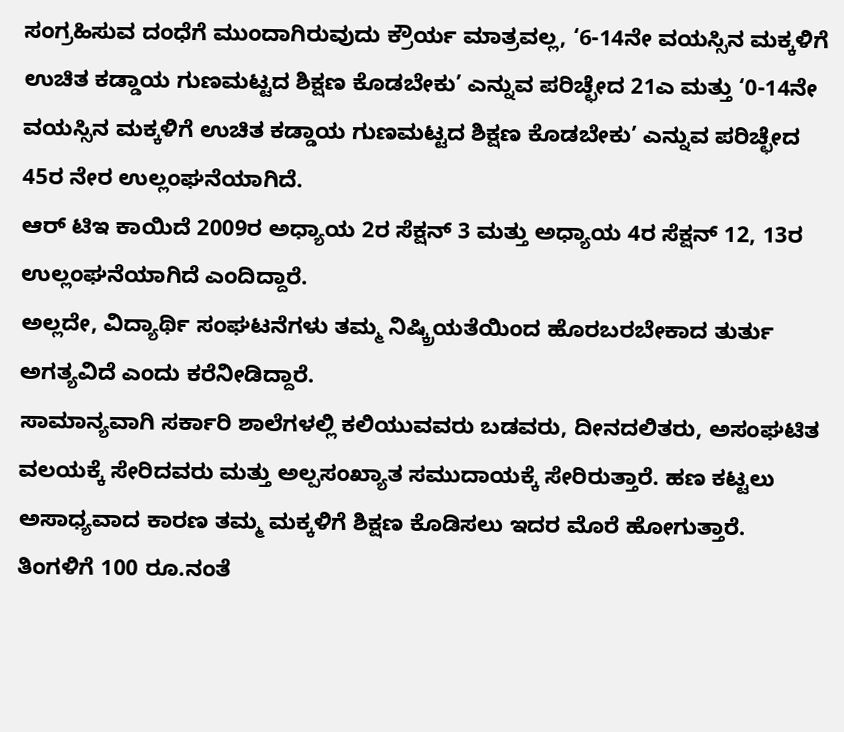ಸಂಗ್ರಹಿಸುವ ದಂಧೆಗೆ ಮುಂದಾಗಿರುವುದು ಕ್ರೌರ್ಯ ಮಾತ್ರವಲ್ಲ, ‘6-14ನೇ ವಯಸ್ಸಿನ ಮಕ್ಕಳಿಗೆ ಉಚಿತ ಕಡ್ಡಾಯ ಗುಣಮಟ್ಟದ ಶಿಕ್ಷಣ ಕೊಡಬೇಕು’ ಎನ್ನುವ ಪರಿಚ್ಛೇದ 21ಎ ಮತ್ತು ‘0-14ನೇ ವಯಸ್ಸಿನ ಮಕ್ಕಳಿಗೆ ಉಚಿತ ಕಡ್ಡಾಯ ಗುಣಮಟ್ಟದ ಶಿಕ್ಷಣ ಕೊಡಬೇಕು’ ಎನ್ನುವ ಪರಿಚ್ಛೇದ 45ರ ನೇರ ಉಲ್ಲಂಘನೆಯಾಗಿದೆ.
ಆರ್ ಟಿಇ ಕಾಯಿದೆ 2009ರ ಅಧ್ಯಾಯ 2ರ ಸೆಕ್ಷನ್ 3 ಮತ್ತು ಅಧ್ಯಾಯ 4ರ ಸೆಕ್ಷನ್ 12, 13ರ ಉಲ್ಲಂಘನೆಯಾಗಿದೆ ಎಂದಿದ್ದಾರೆ.
ಅಲ್ಲದೇ, ವಿದ್ಯಾರ್ಥಿ ಸಂಘಟನೆಗಳು ತಮ್ಮ ನಿಷ್ಕ್ರಿಯತೆಯಿಂದ ಹೊರಬರಬೇಕಾದ ತುರ್ತು ಅಗತ್ಯವಿದೆ ಎಂದು ಕರೆನೀಡಿದ್ದಾರೆ.
ಸಾಮಾನ್ಯವಾಗಿ ಸರ್ಕಾರಿ ಶಾಲೆಗಳಲ್ಲಿ ಕಲಿಯುವವರು ಬಡವರು, ದೀನದಲಿತರು, ಅಸಂಘಟಿತ ವಲಯಕ್ಕೆ ಸೇರಿದವರು ಮತ್ತು ಅಲ್ಪಸಂಖ್ಯಾತ ಸಮುದಾಯಕ್ಕೆ ಸೇರಿರುತ್ತಾರೆ. ಹಣ ಕಟ್ಟಲು ಅಸಾಧ್ಯವಾದ ಕಾರಣ ತಮ್ಮ ಮಕ್ಕಳಿಗೆ ಶಿಕ್ಷಣ ಕೊಡಿಸಲು ಇದರ ಮೊರೆ ಹೋಗುತ್ತಾರೆ.
ತಿಂಗಳಿಗೆ 100 ರೂ.ನಂತೆ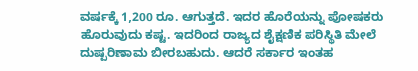ವರ್ಷಕ್ಕೆ 1,200 ರೂ. ಆಗುತ್ತದೆ. ಇದರ ಹೊರೆಯನ್ನು ಪೋಷಕರು ಹೊರುವುದು ಕಷ್ಟ. ಇದರಿಂದ ರಾಜ್ಯದ ಶೈಕ್ಷಣಿಕ ಪರಿಸ್ಥಿತಿ ಮೇಲೆ ದುಷ್ಪರಿಣಾಮ ಬೀರಬಹುದು. ಆದರೆ ಸರ್ಕಾರ ಇಂತಹ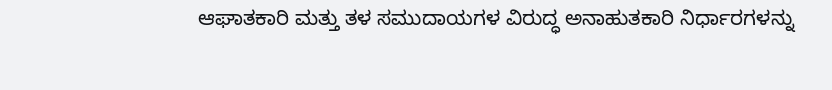ಆಘಾತಕಾರಿ ಮತ್ತು ತಳ ಸಮುದಾಯಗಳ ವಿರುದ್ಧ ಅನಾಹುತಕಾರಿ ನಿರ್ಧಾರಗಳನ್ನು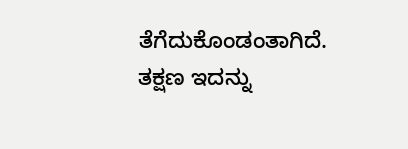ತೆಗೆದುಕೊಂಡಂತಾಗಿದೆ. ತಕ್ಷಣ ಇದನ್ನು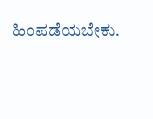ಹಿಂಪಡೆಯಬೇಕು.